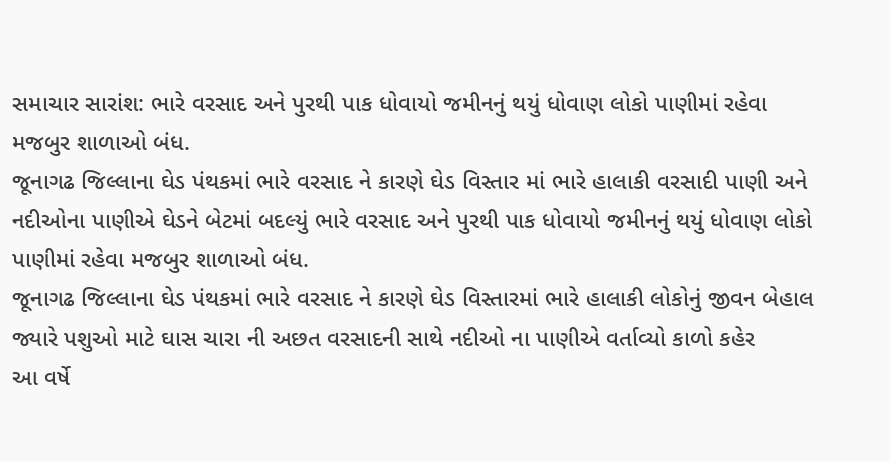સમાચાર સારાંશ: ભારે વરસાદ અને પુરથી પાક ધોવાયો જમીનનું થયું ધોવાણ લોકો પાણીમાં રહેવા મજબુર શાળાઓ બંધ.
જૂનાગઢ જિલ્લાના ઘેડ પંથકમાં ભારે વરસાદ ને કારણે ઘેડ વિસ્તાર માં ભારે હાલાકી વરસાદી પાણી અને નદીઓના પાણીએ ઘેડને બેટમાં બદલ્યું ભારે વરસાદ અને પુરથી પાક ધોવાયો જમીનનું થયું ધોવાણ લોકો પાણીમાં રહેવા મજબુર શાળાઓ બંધ.
જૂનાગઢ જિલ્લાના ઘેડ પંથકમાં ભારે વરસાદ ને કારણે ઘેડ વિસ્તારમાં ભારે હાલાકી લોકોનું જીવન બેહાલ જ્યારે પશુઓ માટે ઘાસ ચારા ની અછત વરસાદની સાથે નદીઓ ના પાણીએ વર્તાવ્યો કાળો કહેર
આ વર્ષે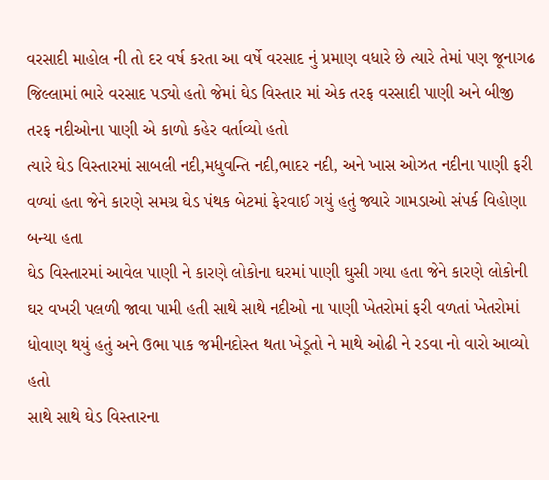વરસાદી માહોલ ની તો દર વર્ષ કરતા આ વર્ષે વરસાદ નું પ્રમાણ વધારે છે ત્યારે તેમાં પણ જૂનાગઢ જિલ્લામાં ભારે વરસાદ પડ્યો હતો જેમાં ઘેડ વિસ્તાર માં એક તરફ વરસાદી પાણી અને બીજી તરફ નદીઓના પાણી એ કાળો કહેર વર્તાવ્યો હતો
ત્યારે ઘેડ વિસ્તારમાં સાબલી નદી,મધુવન્તિ નદી,ભાદર નદી, અને ખાસ ઓઝત નદીના પાણી ફરી વળ્યાં હતા જેને કારણે સમગ્ર ઘેડ પંથક બેટમાં ફેરવાઈ ગયું હતું જ્યારે ગામડાઓ સંપર્ક વિહોણા બન્યા હતા
ઘેડ વિસ્તારમાં આવેલ પાણી ને કારણે લોકોના ઘરમાં પાણી ઘુસી ગયા હતા જેને કારણે લોકોની ઘર વખરી પલળી જાવા પામી હતી સાથે સાથે નદીઓ ના પાણી ખેતરોમાં ફરી વળતાં ખેતરોમાં ધોવાણ થયું હતું અને ઉભા પાક જમીનદોસ્ત થતા ખેડૂતો ને માથે ઓઢી ને રડવા નો વારો આવ્યો હતો
સાથે સાથે ઘેડ વિસ્તારના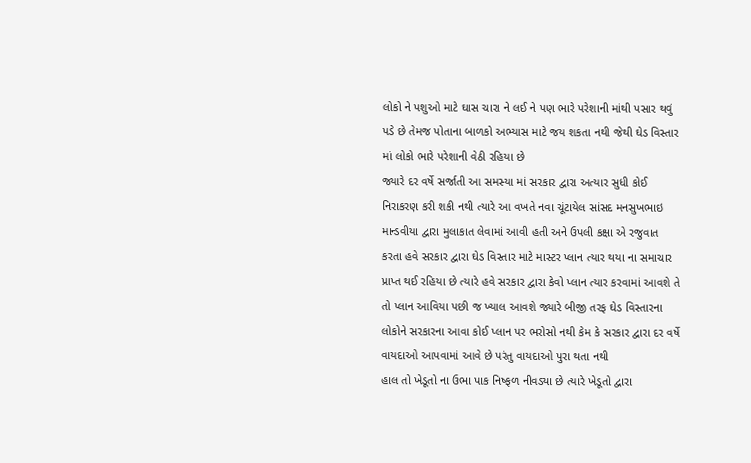લોકો ને પશુઓ માટે ઘાસ ચારા ને લઈ ને પણ ભારે પરેશાની માંથી પસાર થવું પડે છે તેમજ પોતાના બાળકો અભ્યાસ માટે જય શકતા નથી જેથી ઘેડ વિસ્તાર માં લોકો ભારે પરેશાની વેઠી રહિયા છે
જ્યારે દર વર્ષે સર્જાતી આ સમસ્યા માં સરકાર દ્વારા અત્યાર સુધી કોઈ નિરાકરણ કરી શકી નથી ત્યારે આ વખતે નવા ચૂંટાયેલ સાંસદ મનસુખભાઇ માન્ડવીયા દ્વારા મુલાકાત લેવામાં આવી હતી અને ઉપલી કક્ષા એ રજુવાત કરતા હવે સરકાર દ્વારા ઘેડ વિસ્તાર માટે માસ્ટર પ્લાન ત્યાર થયા ના સમાચાર પ્રાપ્ત થઈ રહિયા છે ત્યારે હવે સરકાર દ્વારા કેવો પ્લાન ત્યાર કરવામાં આવશે તે તો પ્લાન આવિયા પછી જ ખ્યાલ આવશે જ્યારે બીજી તરફ ઘેડ વિસ્તારના લોકોને સરકારના આવા કોઈ પ્લાન પર ભરોસો નથી કેમ કે સરકાર દ્વારા દર વર્ષે વાયદાઓ આપવામાં આવે છે પરંતુ વાયદાઓ પુરા થતા નથી
હાલ તો ખેડૂતો ના ઉભા પાક નિષ્ફળ નીવડ્યા છે ત્યારે ખેડૂતો દ્વારા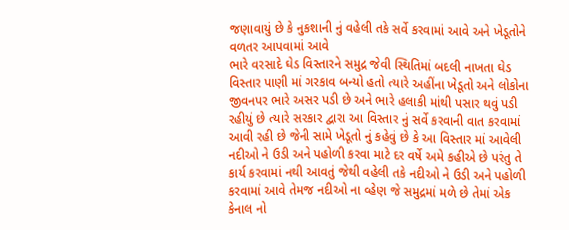જણાવાયું છે કે નુકશાની નું વહેલી તકે સર્વે કરવામાં આવે અને ખેડૂતોને વળતર આપવામાં આવે
ભારે વરસાદે ઘેડ વિસ્તારને સમુદ્ર જેવી સ્થિતિમાં બદલી નાખતા ઘેડ વિસ્તાર પાણી માં ગરકાવ બન્યો હતો ત્યારે અહીંના ખેડૂતો અને લોકોના જીવનપર ભારે અસર પડી છે અને ભારે હલાકી માંથી પસાર થવું પડી રહીયું છે ત્યારે સરકાર દ્વારા આ વિસ્તાર નું સર્વે કરવાની વાત કરવામાં આવી રહી છે જેની સામે ખેડૂતો નું કહેવું છે કે આ વિસ્તાર માં આવેલી નદીઓ ને ઉડી અને પહોળી કરવા માટે દર વર્ષે અમે કહીએ છે પરંતુ તે કાર્ય કરવામાં નથી આવતું જેથી વહેલી તકે નદીઓ ને ઉડી અને પહોળી કરવામાં આવે તેમજ નદીઓ ના વ્હેણ જે સમુદ્રમાં મળે છે તેમાં એક કેનાલ નો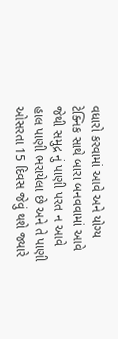વધારો કરવામાં આવે અને યોગ્ય ટેક્નિક સાથે બારા બનવવામાં આવે જેથી સમુદ્ર નું પાણી પરત ન આવે હાલ પાણી ભરાયેલા છે અને તે પાણી ઓસરતા 15 દિવસ જેવું થશે જ્યારે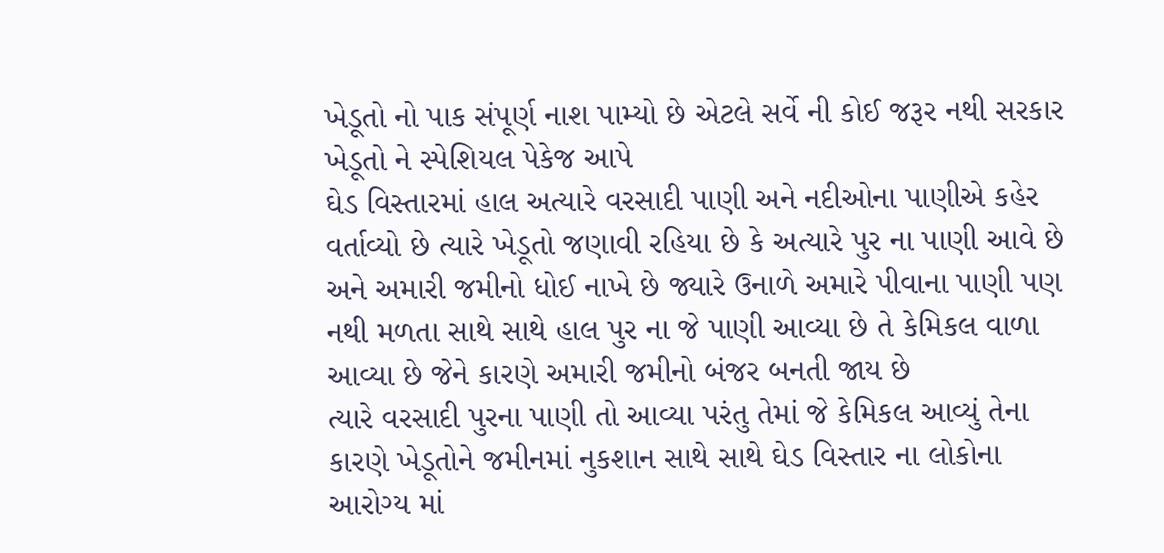ખેડૂતો નો પાક સંપૂર્ણ નાશ પામ્યો છે એટલે સર્વે ની કોઈ જરૂર નથી સરકાર ખેડૂતો ને સ્પેશિયલ પેકેજ આપે
ઘેડ વિસ્તારમાં હાલ અત્યારે વરસાદી પાણી અને નદીઓના પાણીએ કહેર વર્તાવ્યો છે ત્યારે ખેડૂતો જણાવી રહિયા છે કે અત્યારે પુર ના પાણી આવે છે અને અમારી જમીનો ધોઈ નાખે છે જ્યારે ઉનાળે અમારે પીવાના પાણી પણ નથી મળતા સાથે સાથે હાલ પુર ના જે પાણી આવ્યા છે તે કેમિકલ વાળા આવ્યા છે જેને કારણે અમારી જમીનો બંજર બનતી જાય છે
ત્યારે વરસાદી પુરના પાણી તો આવ્યા પરંતુ તેમાં જે કેમિકલ આવ્યું તેના કારણે ખેડૂતોને જમીનમાં નુકશાન સાથે સાથે ઘેડ વિસ્તાર ના લોકોના આરોગ્ય માં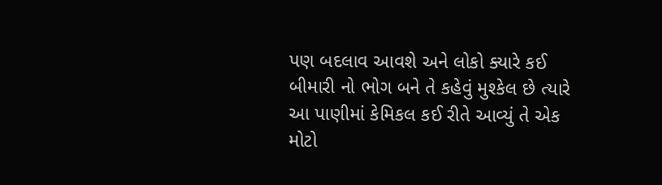પણ બદલાવ આવશે અને લોકો ક્યારે કઈ બીમારી નો ભોગ બને તે કહેવું મુશ્કેલ છે ત્યારે આ પાણીમાં કેમિકલ કઈ રીતે આવ્યું તે એક મોટો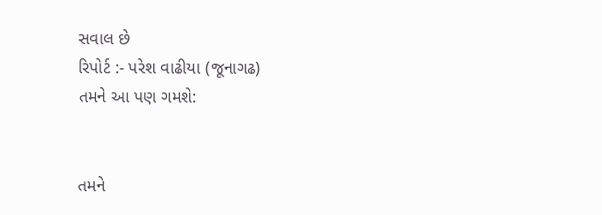સવાલ છે
રિપોર્ટ :- પરેશ વાઢીયા (જૂનાગઢ)
તમને આ પણ ગમશે:


તમને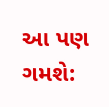આ પણ ગમશે: